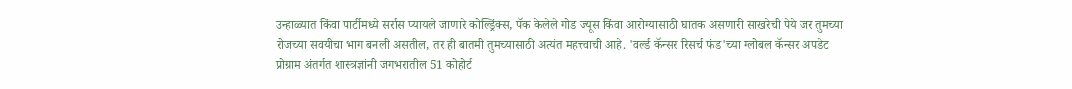उन्हाळ्यात किंवा पार्टीमध्ये सर्रास प्यायले जाणारे कोल्ड्रिंक्स, पॅक केलेले गोड ज्यूस किंवा आरोग्यासाठी घातक असणारी साखरेची पेये जर तुमच्या रोजच्या सवयीचा भाग बनली असतील, तर ही बातमी तुमच्यासाठी अत्यंत महत्त्वाची आहे. 'वर्ल्ड कॅन्सर रिसर्च फंड'च्या ग्लोबल कॅन्सर अपडेट प्रोग्राम अंतर्गत शास्त्रज्ञांनी जगभरातील 51 कोहोर्ट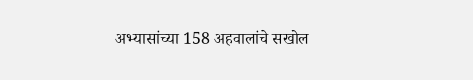अभ्यासांच्या 158 अहवालांचे सखोल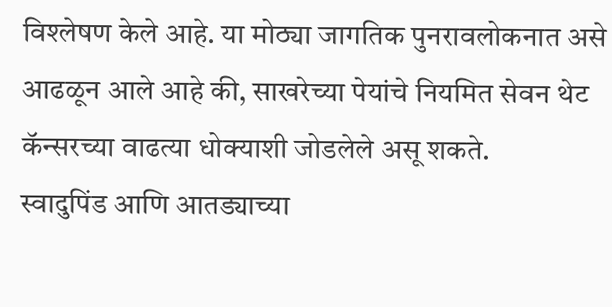विश्लेषण केले आहे. या मोठ्या जागतिक पुनरावलोकनात असे आढळून आले आहे की, साखरेच्या पेयांचे नियमित सेवन थेट कॅन्सरच्या वाढत्या धोक्याशी जोडलेले असू शकते.
स्वादुपिंड आणि आतड्याच्या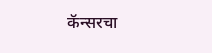कॅन्सरचा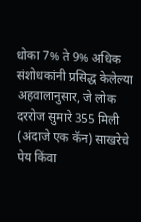धोका 7% ते 9% अधिक
संशोधकांनी प्रसिद्ध केलेल्या अहवालानुसार, जे लोक दररोज सुमारे 355 मिली (अंदाजे एक कॅन) साखरेचे पेय किंवा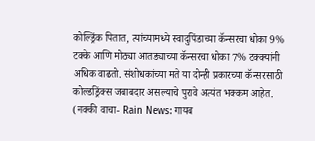कोल्ड्रिंक पितात, त्यांच्यामध्ये स्वादुपिंडाच्या कॅन्सरचा धोका 9% टक्के आणि मोठ्या आतड्याच्या कॅन्सरचा धोका 7% टक्क्यांनी अधिक वाढतो. संशोधकांच्या मते या दोन्ही प्रकारच्या कॅन्सरसाठी कोल्डड्रिंक्स जबाबदार असल्याचे पुरावे अत्यंत भक्कम आहेत.
(नक्की वाचा- Rain News: गायब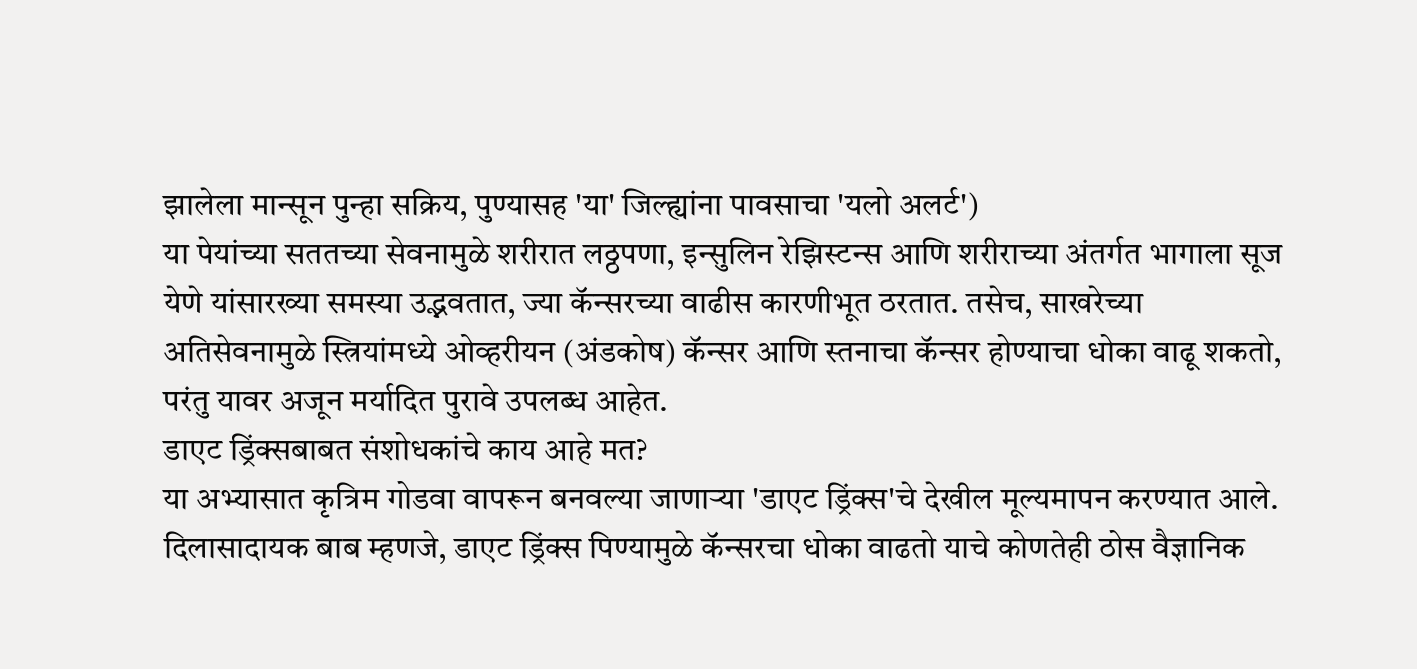झालेला मान्सून पुन्हा सक्रिय, पुण्यासह 'या' जिल्ह्यांना पावसाचा 'यलो अलर्ट')
या पेयांच्या सततच्या सेवनामुळे शरीरात लठ्ठपणा, इन्सुलिन रेझिस्टन्स आणि शरीराच्या अंतर्गत भागाला सूज येणे यांसारख्या समस्या उद्भवतात, ज्या कॅन्सरच्या वाढीस कारणीभूत ठरतात. तसेच, साखरेच्या अतिसेवनामुळे स्त्रियांमध्ये ओव्हरीयन (अंडकोष) कॅन्सर आणि स्तनाचा कॅन्सर होण्याचा धोका वाढू शकतो, परंतु यावर अजून मर्यादित पुरावे उपलब्ध आहेत.
डाएट ड्रिंक्सबाबत संशोधकांचे काय आहे मत?
या अभ्यासात कृत्रिम गोडवा वापरून बनवल्या जाणाऱ्या 'डाएट ड्रिंक्स'चे देखील मूल्यमापन करण्यात आले. दिलासादायक बाब म्हणजे, डाएट ड्रिंक्स पिण्यामुळे कॅन्सरचा धोका वाढतो याचे कोणतेही ठोस वैज्ञानिक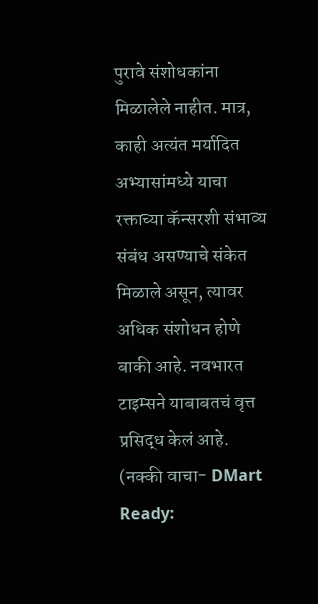पुरावे संशोधकांना मिळालेले नाहीत. मात्र, काही अत्यंत मर्यादित अभ्यासांमध्ये याचा रक्ताच्या कॅन्सरशी संभाव्य संबंध असण्याचे संकेत मिळाले असून, त्यावर अधिक संशोधन होणे बाकी आहे. नवभारत टाइम्सने याबाबतचं वृत्त प्रसिद्ध केलं आहे.
(नक्की वाचा- DMart Ready: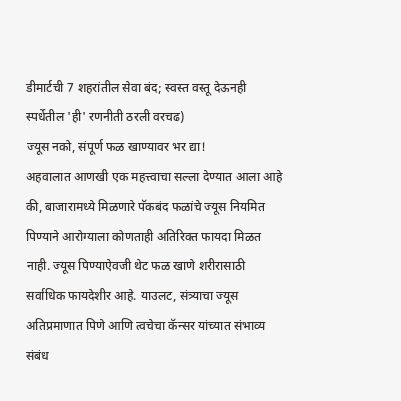डीमार्टची 7 शहरांतील सेवा बंद; स्वस्त वस्तू देऊनही स्पर्धेतील 'ही' रणनीती ठरली वरचढ)
ज्यूस नको, संपूर्ण फळ खाण्यावर भर द्या!
अहवालात आणखी एक महत्त्वाचा सल्ला देण्यात आला आहे की, बाजारामध्ये मिळणारे पॅकबंद फळांचे ज्यूस नियमित पिण्याने आरोग्याला कोणताही अतिरिक्त फायदा मिळत नाही. ज्यूस पिण्याऐवजी थेट फळ खाणे शरीरासाठी सर्वाधिक फायदेशीर आहे. याउलट, संत्र्याचा ज्यूस अतिप्रमाणात पिणे आणि त्वचेचा कॅन्सर यांच्यात संभाव्य संबंध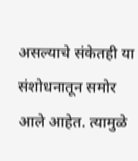असल्याचे संकेतही या संशोधनातून समोर आले आहेत. त्यामुळे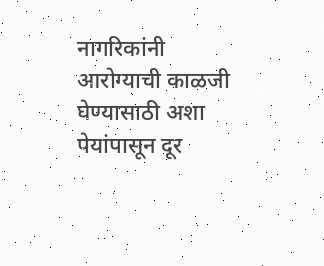नागरिकांनी आरोग्याची काळजी घेण्यासाठी अशा पेयांपासून दूर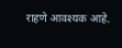राहणे आवश्यक आहे.